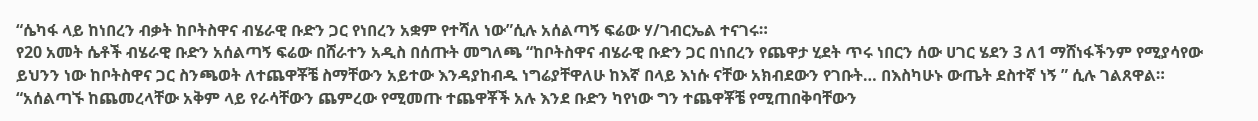“ሴካፋ ላይ ከነበረን ብቃት ከቦትስዋና ብሄራዊ ቡድን ጋር የነበረን አቋም የተሻለ ነው”ሲሉ አሰልጣኝ ፍሬው ሃ/ገብርኤል ተናገሩ።
የ20 አመት ሴቶች ብሄራዊ ቡድን አሰልጣኝ ፍሬው በሸራተን አዲስ በሰጡት መግለጫ “ከቦትስዋና ብሄራዊ ቡድን ጋር በነበረን የጨዋታ ሂደት ጥሩ ነበርን ሰው ሀገር ሄደን 3 ለ1 ማሸነፋችንም የሚያሳየው ይህንን ነው ከቦትስዋና ጋር ስንጫወት ለተጨዋቾቼ ስማቸውን አይተው እንዳያከብዱ ነግሬያቸዋለሁ ከእኛ በላይ እነሱ ናቸው አክብደውን የገቡት… በእስካሁኑ ውጤት ደስተኛ ነኝ ” ሲሉ ገልጸዋል።
“አሰልጣኙ ከጨመረላቸው አቅም ላይ የራሳቸውን ጨምረው የሚመጡ ተጨዋቾች አሉ እንደ ቡድን ካየነው ግን ተጨዋቾቼ የሚጠበቅባቸውን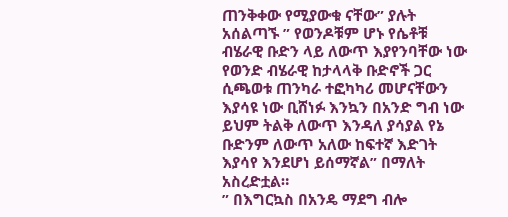ጠንቅቀው የሚያውቁ ናቸው” ያሉት አሰልጣኙ ” የወንዶቹም ሆኑ የሴቶቹ ብሄራዊ ቡድን ላይ ለውጥ እያየንባቸው ነው የወንድ ብሄራዊ ከታላላቅ ቡድኖች ጋር ሲጫወቱ ጠንካራ ተፎካካሪ መሆናቸውን እያሳዩ ነው ቢሸነፉ እንኳን በአንድ ግብ ነው ይህም ትልቅ ለውጥ እንዳለ ያሳያል የኔ ቡድንም ለውጥ አለው ከፍተኛ እድገት እያሳየ እንደሆነ ይሰማኛል” በማለት አስረድቷል።
” በእግርኳስ በአንዴ ማደግ ብሎ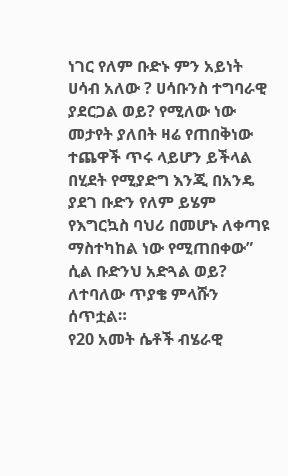ነገር የለም ቡድኑ ምን አይነት ሀሳብ አለው ? ሀሳቡንስ ተግባራዊ ያደርጋል ወይ? የሚለው ነው መታየት ያለበት ዛሬ የጠበቅነው ተጨዋች ጥሩ ላይሆን ይችላል በሂደት የሚያድግ እንጂ በአንዴ ያደገ ቡድን የለም ይሄም የእግርኳስ ባህሪ በመሆኑ ለቀጣዩ ማስተካከል ነው የሚጠበቀው” ሲል ቡድንህ አድጓል ወይ? ለተባለው ጥያቄ ምላሹን ሰጥቷል።
የ20 አመት ሴቶች ብሄራዊ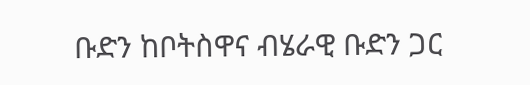ቡድን ከቦትስዋና ብሄራዊ ቡድን ጋር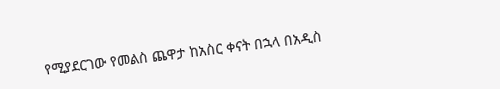የሚያደርገው የመልስ ጨዋታ ከአስር ቀናት በኋላ በአዲስ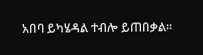አበባ ይካሄዳል ተብሎ ይጠበቃል።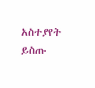አስተያየት ይስጡ